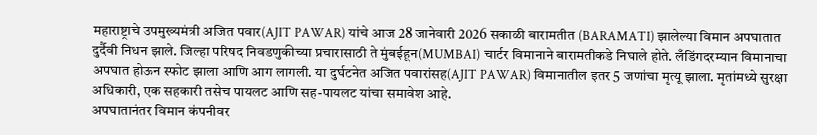महाराष्ट्राचे उपमुख्यमंत्री अजित पवार(AJIT PAWAR) यांचे आज 28 जानेवारी 2026 सकाळी बारामतीत (BARAMATI) झालेल्या विमान अपघातात दुर्दैवी निधन झाले. जिल्हा परिषद निवडणुकीच्या प्रचारासाठी ते मुंबईहून(MUMBAI) चार्टर विमानाने बारामतीकडे निघाले होते. लँडिंगदरम्यान विमानाचा अपघात होऊन स्फोट झाला आणि आग लागली. या दुर्घटनेत अजित पवारांसह(AJIT PAWAR) विमानातील इतर 5 जणांचा मृत्यू झाला. मृतांमध्ये सुरक्षा अधिकारी, एक सहकारी तसेच पायलट आणि सह-पायलट यांचा समावेश आहे.
अपघातानंतर विमान कंपनीवर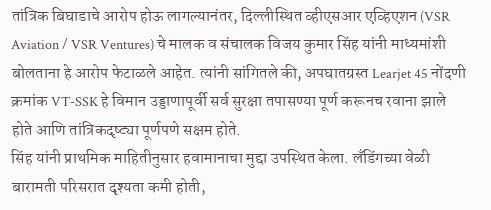तांत्रिक बिघाडाचे आरोप होऊ लागल्यानंतर, दिल्लीस्थित व्हीएसआर एव्हिएशन (VSR Aviation / VSR Ventures) चे मालक व संचालक विजय कुमार सिंह यांनी माध्यमांशी बोलताना हे आरोप फेटाळले आहेत. त्यांनी सांगितले की, अपघातग्रस्त Learjet 45 नोंदणी क्रमांक VT-SSK हे विमान उड्डाणापूर्वी सर्व सुरक्षा तपासण्या पूर्ण करूनच रवाना झाले होते आणि तांत्रिकदृष्ट्या पूर्णपणे सक्षम होते.
सिंह यांनी प्राथमिक माहितीनुसार हवामानाचा मुद्दा उपस्थित केला. लँडिंगच्या वेळी बारामती परिसरात दृश्यता कमी होती,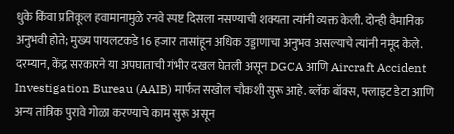धुके किंवा प्रतिकूल हवामानामुळे रनवे स्पष्ट दिसला नसण्याची शक्यता त्यांनी व्यक्त केली. दोन्ही वैमानिक अनुभवी होते; मुख्य पायलटकडे 16 हजार तासांहून अधिक उड्डाणाचा अनुभव असल्याचे त्यांनी नमूद केले.
दरम्यान, केंद्र सरकारने या अपघाताची गंभीर दखल घेतली असून DGCA आणि Aircraft Accident Investigation Bureau (AAIB) मार्फत सखोल चौकशी सुरू आहे. ब्लॅक बॉक्स, फ्लाइट डेटा आणि अन्य तांत्रिक पुरावे गोळा करण्याचे काम सुरू असून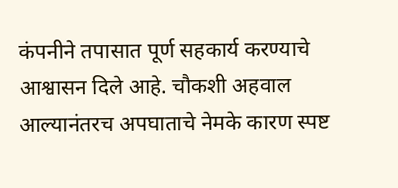कंपनीने तपासात पूर्ण सहकार्य करण्याचे आश्वासन दिले आहे. चौकशी अहवाल आल्यानंतरच अपघाताचे नेमके कारण स्पष्ट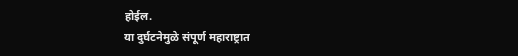होईल.
या दुर्घटनेमुळे संपूर्ण महाराष्ट्रात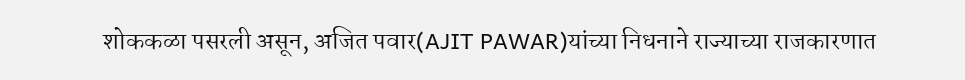शोककळा पसरली असून, अजित पवार(AJIT PAWAR)यांच्या निधनाने राज्याच्या राजकारणात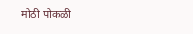मोठी पोकळी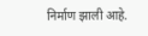निर्माण झाली आहे.